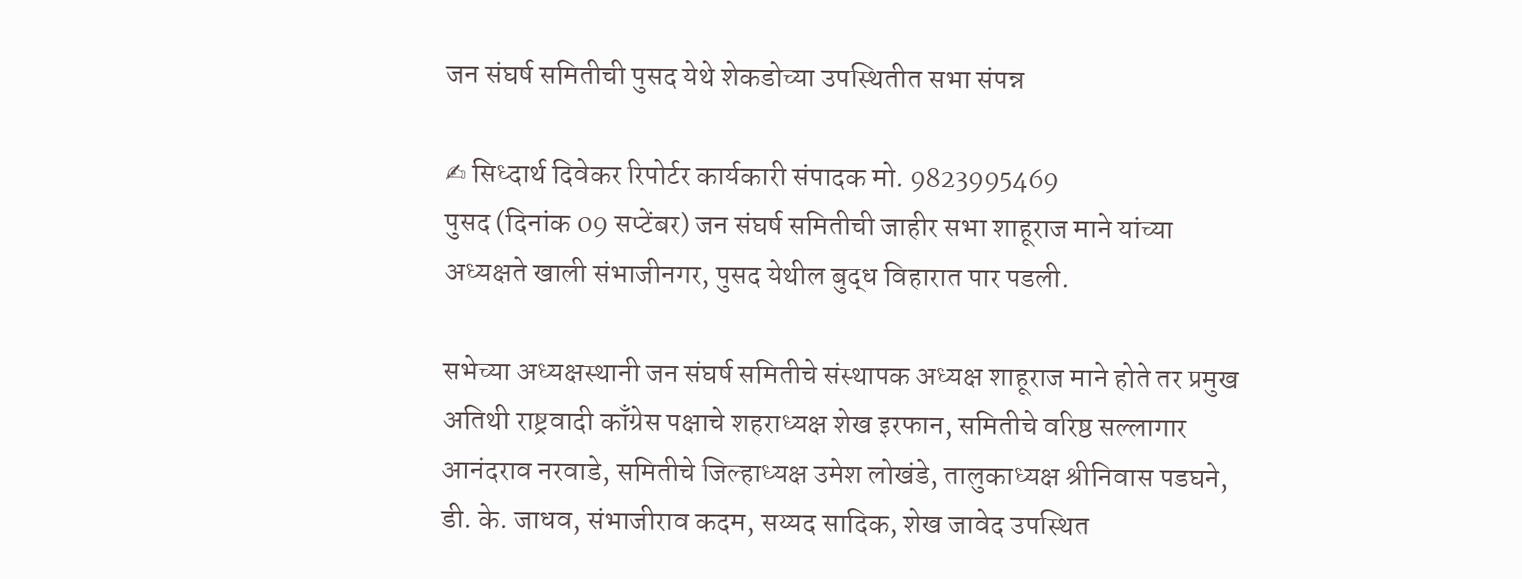जन संघर्ष समितीची पुसद येथे शेकडोच्या उपस्थितीत सभा संपन्न

✍ सिध्दार्थ दिवेकर रिपोर्टर कार्यकारी संपादक मो. 9823995469
पुसद (दिनांक 09 सप्टेंबर) जन संघर्ष समितीची जाहीर सभा शाहूराज माने यांच्या अध्यक्षते खाली संभाजीनगर, पुसद येथील बुद्ध विहारात पार पडली.

सभेच्या अध्यक्षस्थानी जन संघर्ष समितीचे संस्थापक अध्यक्ष शाहूराज माने होते तर प्रमुख अतिथी राष्ट्रवादी काँग्रेस पक्षाचे शहराध्यक्ष शेख इरफान, समितीचे वरिष्ठ सल्लागार आनंदराव नरवाडे, समितीचे जिल्हाध्यक्ष उमेश लोखंडे, तालुकाध्यक्ष श्रीनिवास पडघने, डी. के. जाधव, संभाजीराव कदम, सय्यद सादिक, शेख जावेद उपस्थित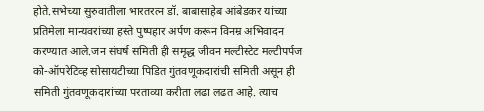होते.सभेच्या सुरुवातीला भारतरत्न डॉ. बाबासाहेब आंबेडकर यांच्या प्रतिमेला मान्यवरांच्या हस्ते पुष्पहार अर्पण करून विनम्र अभिवादन करण्यात आले.जन संघर्ष समिती ही समृद्ध जीवन मल्टीस्टेट मल्टीपर्पज को-ऑपरेटिव्ह सोसायटीच्या पिडित गुंतवणूकदारांची समिती असून ही समिती गुंतवणूकदारांच्या परताव्या करीता लढा लढत आहे. त्याच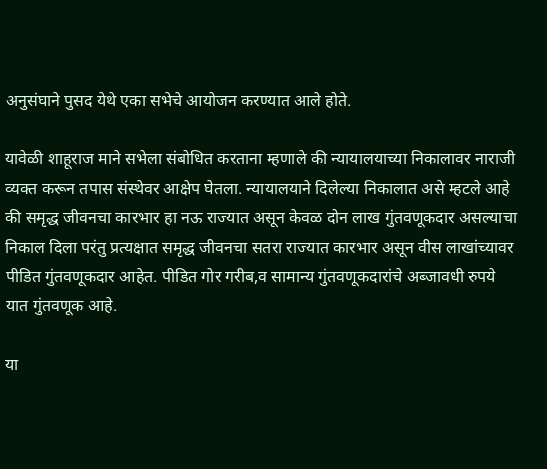अनुसंघाने पुसद येथे एका सभेचे आयोजन करण्यात आले होते.

यावेळी शाहूराज माने सभेला संबोधित करताना म्हणाले की न्यायालयाच्या निकालावर नाराजी व्यक्त करून तपास संस्थेवर आक्षेप घेतला. न्यायालयाने दिलेल्या निकालात असे म्हटले आहे की समृद्ध जीवनचा कारभार हा नऊ राज्यात असून केवळ दोन लाख गुंतवणूकदार असल्याचा निकाल दिला परंतु प्रत्यक्षात समृद्ध जीवनचा सतरा राज्यात कारभार असून वीस लाखांच्यावर पीडित गुंतवणूकदार आहेत. पीडित गोर गरीब,व सामान्य गुंतवणूकदारांचे अब्जावधी रुपये यात गुंतवणूक आहे.

या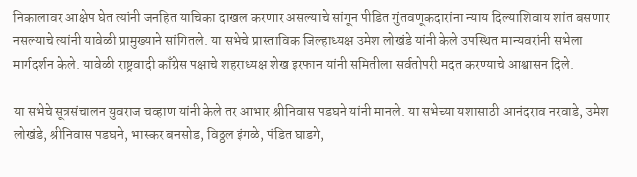निकालावर आक्षेप घेत त्यांनी जनहित याचिका दाखल करणार असल्याचे सांगून पीडित गुंतवणूकदारांना न्याय दिल्याशिवाय शांत बसणार नसल्याचे त्यांनी यावेळी प्रामुख्याने सांगितले. या सभेचे प्रास्ताविक जिल्हाध्यक्ष उमेश लोखंडे यांनी केले उपस्थित मान्यवरांनी सभेला मार्गदर्शन केले. यावेळी राष्ट्रवादी काँग्रेस पक्षाचे शहराध्यक्ष शेख इरफान यांनी समितीला सर्वतोपरी मदत करण्याचे आश्वासन दिले.

या सभेचे सूत्रसंचालन युवराज चव्हाण यांनी केले तर आभार श्रीनिवास पडघने यांनी मानले. या सभेच्या यशासाठी आनंदराव नरवाडे, उमेश लोखंडे, श्रीनिवास पडघने, भास्कर बनसोड, विठ्ठल इंगळे, पंडित घाडगे,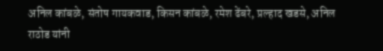अनिल कांबळे, संतोष गायकवाड, किसन कांबळे, रमेश ढेंबरे, प्रल्हाद खडसे, अनिल राठोड यांनी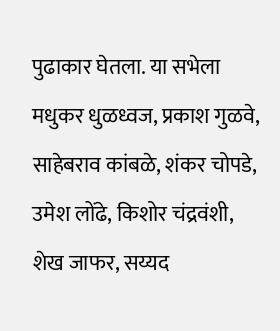पुढाकार घेतला. या सभेला मधुकर धुळध्वज, प्रकाश गुळवे, साहेबराव कांबळे, शंकर चोपडे, उमेश लोंढे, किशोर चंद्रवंशी, शेख जाफर, सय्यद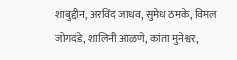शाबुद्दीन, अरविंद जाधव, सुमेध ठमके, विमल जोगदंडे, शालिनी आळणे, कांता मुनेश्वर,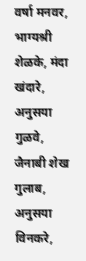वर्षा मनवर, भाग्यश्री शेळके, मंदा खंदारे, अनुसया गुळवे, जैनाबी शेख गुलाब, अनुसया विनकरे,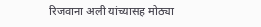रिजवाना अली यांच्यासह मोठ्या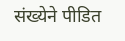संख्येने पीडित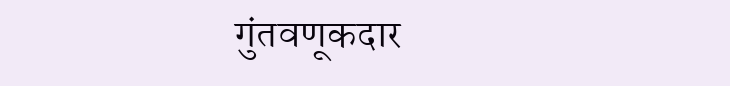गुंतवणूकदार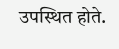उपस्थित होते.